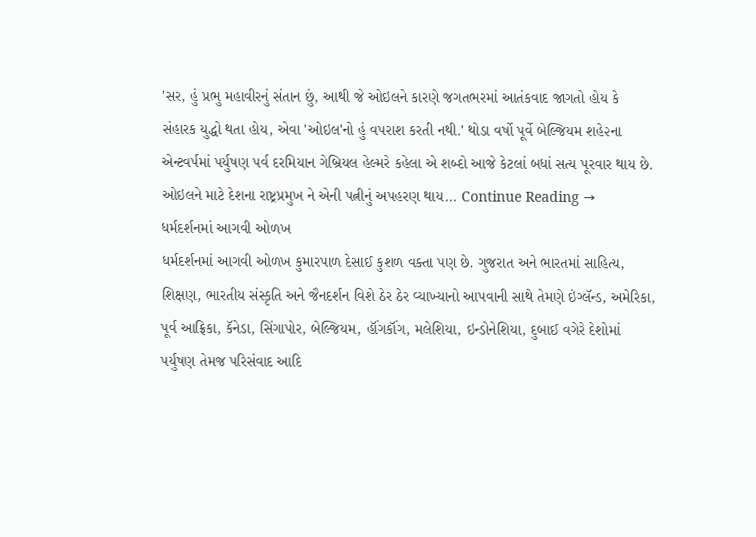'સર, હું પ્રભુ મહાવીરનું સંતાન છું, આથી જે ઓઇલને કારણે જગતભરમાં આતંકવાદ જાગતો હોય કે સંહારક યુદ્ધો થતા હોય, એવા 'ઓઇલ'નો હું વપરાશ કરતી નથી.' થોડા વર્ષો પૂર્વે બેલ્જિયમ શહે૨ના એન્ટવર્પમાં પર્યુષણ પર્વ દરમિયાન ગેબ્રિયલ હેલ્મરે કહેલા એ શબ્દો આજે કેટલાં બધાં સત્ય પૂરવાર થાય છે. ઓઇલને માટે દેશના રાષ્ટ્રપ્રમુખ ને એની પત્નીનું અપહરણ થાય... Continue Reading →
ધર્મદર્શનમાં આગવી ઓળખ
ધર્મદર્શનમાં આગવી ઓળખ કુમારપાળ દેસાઈ કુશળ વક્તા પણ છે. ગુજરાત અને ભારતમાં સાહિત્ય, શિક્ષણ, ભારતીય સંસ્કૃતિ અને જૈનદર્શન વિશે ઠેર ઠેર વ્યાખ્યાનો આપવાની સાથે તેમણે ઇંગ્લૅન્ડ, અમેરિકા, પૂર્વ આફ્રિકા, કૅનેડા, સિંગાપોર, બેલ્જિયમ, હૉંગકૉંગ, મલેશિયા, ઇન્ડોનેશિયા, દુબાઈ વગેરે દેશોમાં પર્યુષણ તેમજ પરિસંવાદ આદિ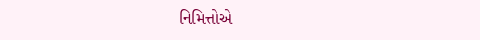નિમિત્તોએ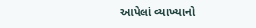આપેલાં વ્યાખ્યાનો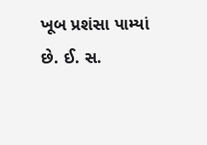ખૂબ પ્રશંસા પામ્યાં છે. ઈ. સ.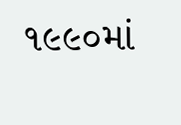૧૯૯૦માં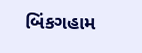બિંકગહામ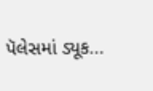પૅલેસમાં ડ્યૂક...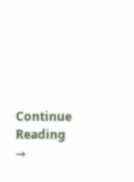Continue Reading →